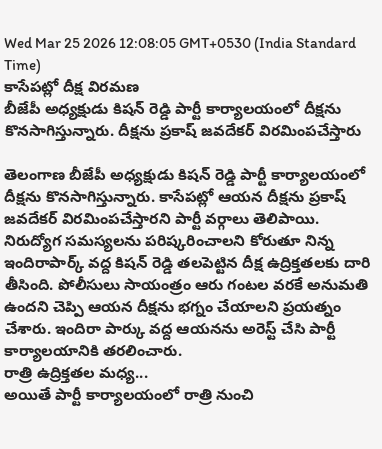Wed Mar 25 2026 12:08:05 GMT+0530 (India Standard Time)
కాసేపట్లో దీక్ష విరమణ
బీజేపీ అధ్యక్షుడు కిషన్ రెడ్డి పార్టీ కార్యాలయంలో దీక్షను కొనసాగిస్తున్నారు. దీక్షను ప్రకాష్ జవదేకర్ విరమింపచేస్తారు

తెలంగాణ బీజేపీ అధ్యక్షుడు కిషన్ రెడ్డి పార్టీ కార్యాలయంలో దీక్షను కొనసాగిస్తున్నారు. కాసేపట్లో ఆయన దీక్షను ప్రకాష్ జవదేకర్ విరమింపచేస్తారని పార్టీ వర్గాలు తెలిపాయి. నిరుద్యోగ సమస్యలను పరిష్కరించాలని కోరుతూ నిన్న ఇందిరాపార్క్ వద్ద కిషన్ రెడ్డి తలపెట్టిన దీక్ష ఉద్రిక్తతలకు దారి తీసింది. పోలీసులు సాయంత్రం ఆరు గంటల వరకే అనుమతి ఉందని చెప్పి ఆయన దీక్షను భగ్నం చేయాలని ప్రయత్నం చేశారు. ఇందిరా పార్కు వద్ద ఆయనను అరెస్ట్ చేసి పార్టీ కార్యాలయానికి తరలించారు.
రాత్రి ఉద్రిక్తతల మధ్య...
అయితే పార్టీ కార్యాలయంలో రాత్రి నుంచి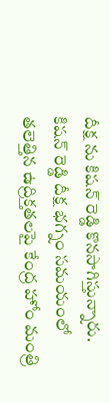దీక్ష ను కిషన్ రెడ్డి కొనసాగిస్తున్నారు. కిషన్ రెడ్డి దీక్ష భగ్నం సమయంలో తలెత్తిన ఉద్రిక్తతలపై కేంద్ర హోం మంత్రి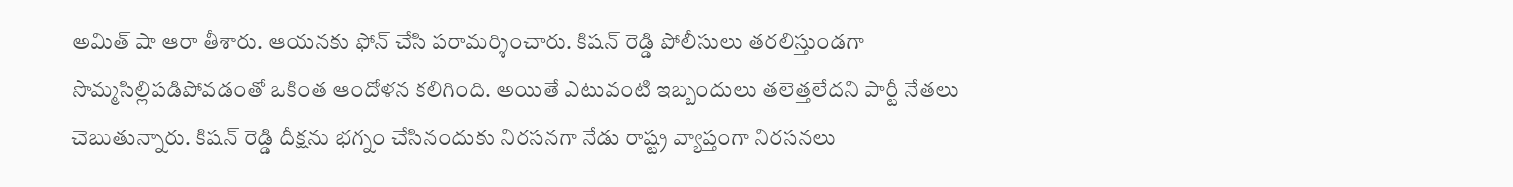అమిత్ షా ఆరా తీశారు. ఆయనకు ఫోన్ చేసి పరామర్శించారు. కిషన్ రెడ్డి పోలీసులు తరలిస్తుండగా సొమ్మసిల్లిపడిపోవడంతో ఒకింత ఆందోళన కలిగింది. అయితే ఎటువంటి ఇబ్బందులు తలెత్తలేదని పార్టీ నేతలు చెబుతున్నారు. కిషన్ రెడ్డి దీక్షను భగ్నం చేసినందుకు నిరసనగా నేడు రాష్ట్ర వ్యాప్తంగా నిరసనలు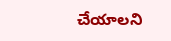చేయాలని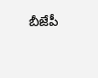బీజేపీ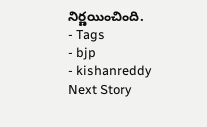నిర్ణయించింది.
- Tags
- bjp
- kishanreddy
Next Story